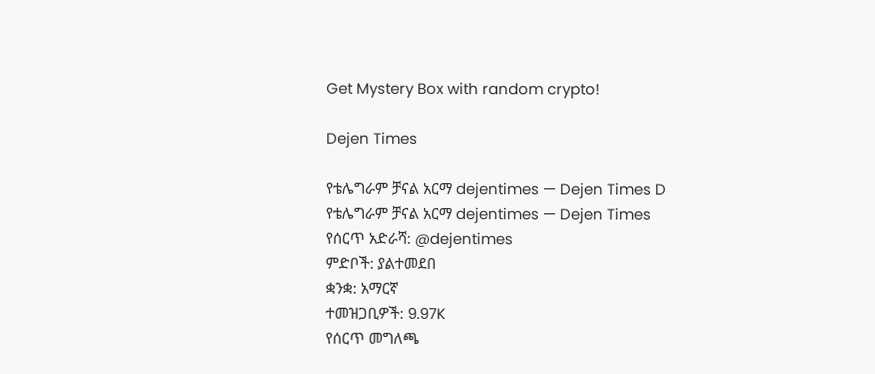Get Mystery Box with random crypto!

Dejen Times

የቴሌግራም ቻናል አርማ dejentimes — Dejen Times D
የቴሌግራም ቻናል አርማ dejentimes — Dejen Times
የሰርጥ አድራሻ: @dejentimes
ምድቦች: ያልተመደበ
ቋንቋ: አማርኛ
ተመዝጋቢዎች: 9.97K
የሰርጥ መግለጫ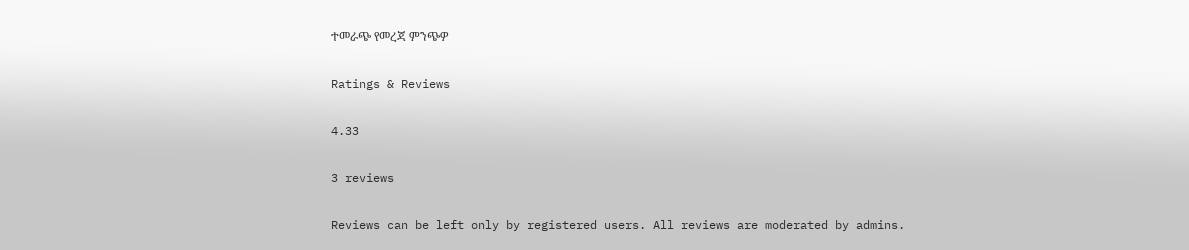ተመራጭ የመረጃ ምንጭዎ

Ratings & Reviews

4.33

3 reviews

Reviews can be left only by registered users. All reviews are moderated by admins.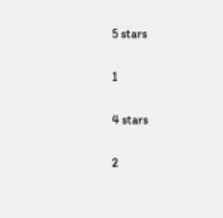5 stars

1

4 stars

2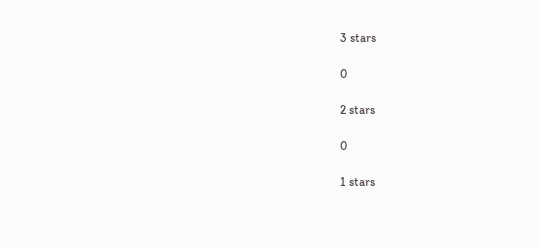3 stars

0

2 stars

0

1 stars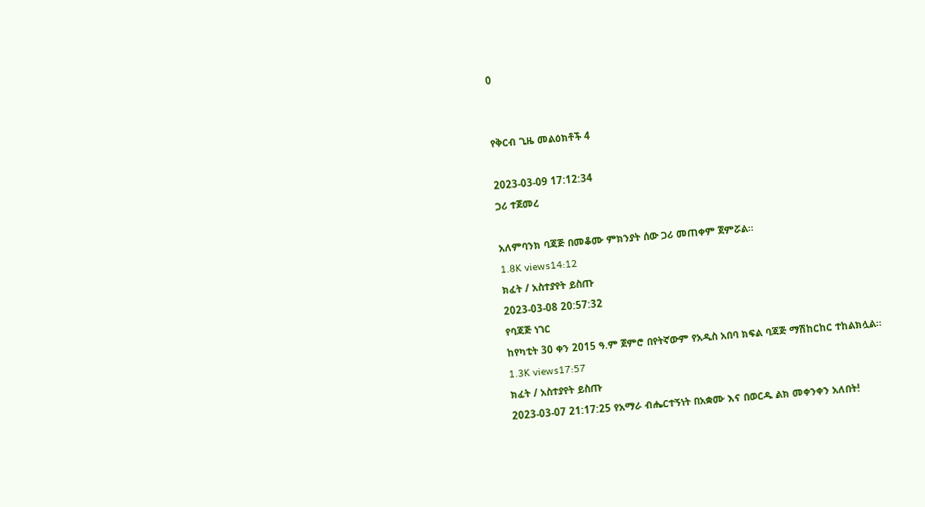0


የቅርብ ጊዜ መልዕክቶች 4

2023-03-09 17:12:34
ጋሪ ተጀመረ

አለምባንክ ባጃጅ በመቆሙ ምክንያት ሰው ጋሪ መጠቀም ጀምሯል።
1.8K views14:12
ክፈት / አስተያየት ይስጡ
2023-03-08 20:57:32
የባጃጅ ነገር
ከየካቲት 30 ቀን 2015 ዓ.ም ጀምሮ በየትኛውም የአዲስ አበባ ክፍል ባጃጅ ማሽከርከር ተከልክሏል።
1.3K views17:57
ክፈት / አስተያየት ይስጡ
2023-03-07 21:17:25 የአማራ ብሔርተኝነት በአቋሙ እና በወርዱ ልክ መቀንቀን አለበት!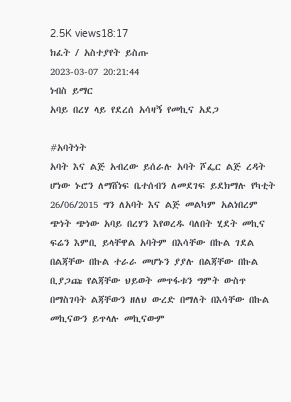2.5K views18:17
ክፈት / አስተያየት ይስጡ
2023-03-07 20:21:44
ነብስ ይማር
አባይ በረሃ ላይ የደረሰ አሳዛኝ የመኪና አደጋ

#አባትነት
አባት እና ልጅ አብረው ይሰራሉ አባት ሾፌር ልጅ ረዳት ሆነው ኑሮን ለማሸነፍ ቤተሰብን ለመደገፍ ይደክማሉ የካቲት 26/06/2015 ግን ለአባት እና ልጅ መልካም አልነበረም ጭነት ጭነው አባይ በረሃን እየወረዱ ባለበት ሂደት መኪና ፍሬን እምቢ ይላቸዋል አባትም በእሳቸው በኩል ገደል በልጃቸው በኩል ተራራ መሆኑን ያያሉ በልጃቸው በኩል ቢያጋጩ የልጃቸው ህይወት መጥፋቱን ግምት ውስጥ በማስገባት ልጃቸውን ዘለህ ውረድ በማለት በእሳቸው በኩል መኪናውን ይጥላሉ መኪናውም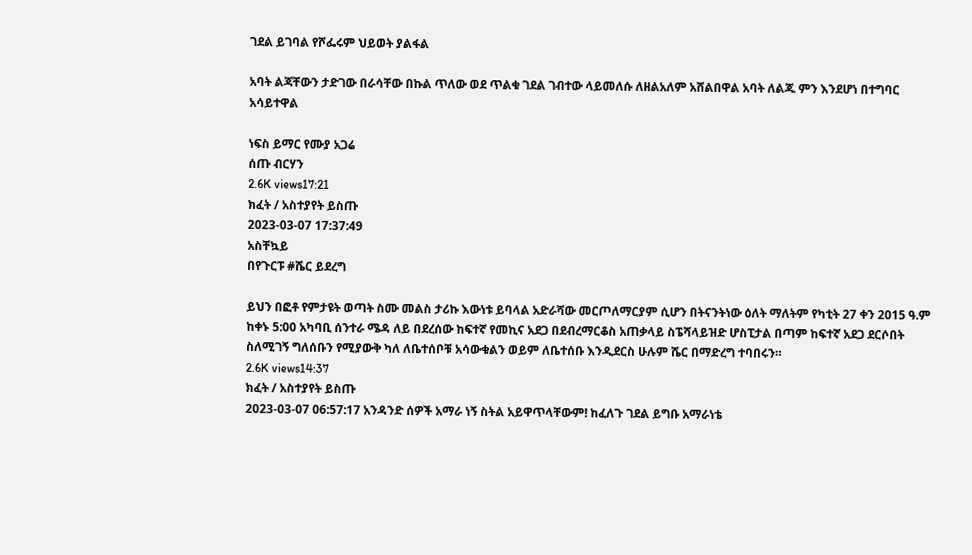ገደል ይገባል የሾፌሩም ህይወት ያልፋል

አባት ልጃቸውን ታድገው በራሳቸው በኩል ጥለው ወደ ጥልቁ ገደል ገብተው ላይመለሱ ለዘልአለም አሸልበዋል አባት ለልጁ ምን እንደሆነ በተግባር አሳይተዋል

ነፍስ ይማር የሙያ አጋሬ
ሰጡ ብርሃን
2.6K views17:21
ክፈት / አስተያየት ይስጡ
2023-03-07 17:37:49
አስቸኳይ
በየጉርፑ #ሼር ይደረግ

ይህን በፎቶ የምታዩት ወጣት ስሙ መልስ ታሪኩ እውነቱ ይባላል አድራሻው መርጦለማርያም ሲሆን በትናንትነው ዕለት ማለትም የካቲት 27 ቀን 2015 ዓ.ም ከቀኑ 5:00 አካባቢ ሰንተራ ሜዳ ለይ በደረሰው ከፍተኛ የመኪና አደጋ በደብረማርቆስ አጠቃላይ ስፔሻላይዝድ ሆስፒታል በጣም ከፍተኛ አደጋ ደርሶበት ስለሚገኝ ግለሰቡን የሚያውቅ ካለ ለቤተሰቦቹ አሳውቁልን ወይም ለቤተሰቡ እንዲደርስ ሁሉም ሼር በማድረግ ተባበሩን።
2.6K views14:37
ክፈት / አስተያየት ይስጡ
2023-03-07 06:57:17 አንዳንድ ሰዎች አማራ ነኝ ስትል አይዋጥላቸውም! ከፈለጉ ገደል ይግቡ አማራነቴ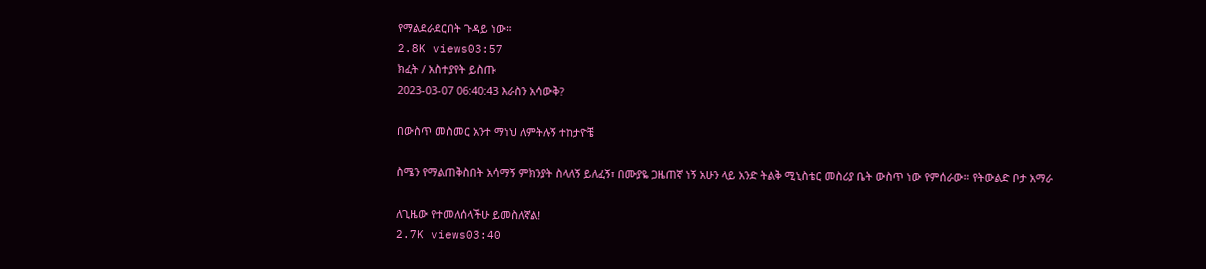የማልደራደርበት ጉዳይ ነው።
2.8K views03:57
ክፈት / አስተያየት ይስጡ
2023-03-07 06:40:43 እራስን አሳውቅ?

በውስጥ መስመር አንተ ማነህ ለምትሉኝ ተከታዮቼ

ስሜን የማልጠቅስበት አሳማኝ ምክንያት ስላለኝ ይለፈኝ፣ በሙያዬ ጋዜጠኛ ነኝ አሁን ላይ አንድ ትልቅ ሚኒስቴር መስሪያ ቤት ውስጥ ነው የምሰራው። የትውልድ ቦታ አማራ

ለጊዜው የተመለሰላችሁ ይመስለኛል!
2.7K views03:40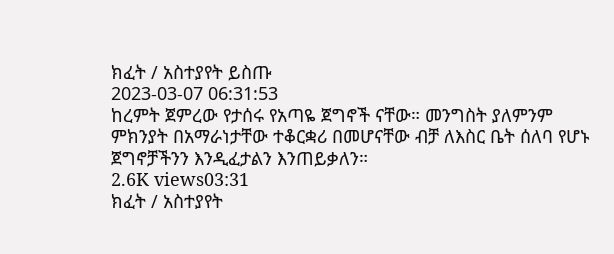ክፈት / አስተያየት ይስጡ
2023-03-07 06:31:53
ከረምት ጀምረው የታሰሩ የአጣዬ ጀግኖች ናቸው። መንግስት ያለምንም ምክንያት በአማራነታቸው ተቆርቋሪ በመሆናቸው ብቻ ለእስር ቤት ሰለባ የሆኑ ጀግኖቻችንን እንዲፈታልን እንጠይቃለን።
2.6K views03:31
ክፈት / አስተያየት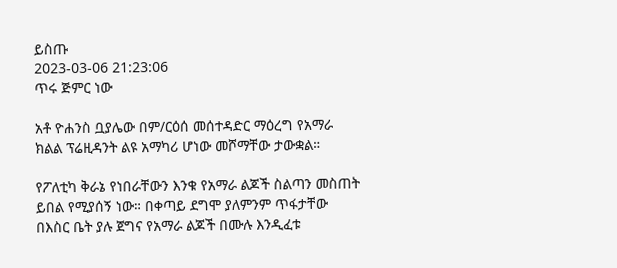ይስጡ
2023-03-06 21:23:06
ጥሩ ጅምር ነው

አቶ ዮሐንስ ቧያሌው በም/ርዕሰ መሰተዳድር ማዕረግ የአማራ ክልል ፕሬዚዳንት ልዩ አማካሪ ሆነው መሾማቸው ታውቋል።

የፖለቲካ ቅራኔ የነበራቸውን እንቁ የአማራ ልጆች ስልጣን መስጠት ይበል የሚያሰኝ ነው። በቀጣይ ደግሞ ያለምንም ጥፋታቸው በእስር ቤት ያሉ ጀግና የአማራ ልጆች በሙሉ እንዲፈቱ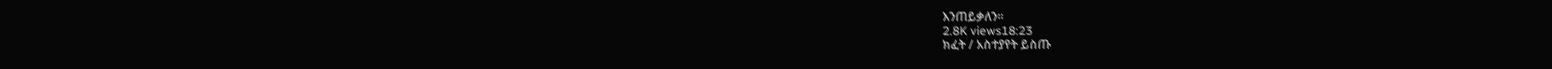እንጠይቃለን።
2.8K views18:23
ክፈት / አስተያየት ይስጡ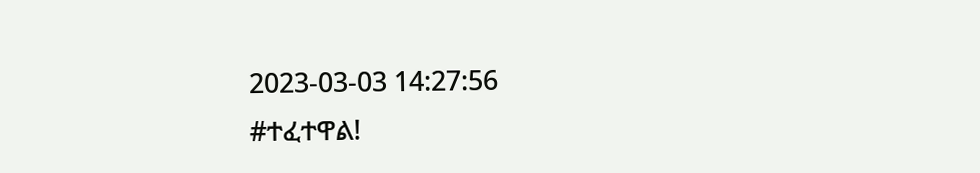2023-03-03 14:27:56
#ተፈተዋል!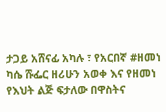ታጋይ አሸናፊ አካሉ ፣ የአርበኛ #ዘመነ ካሴ ሹፌር ዘሪሁን አወቀ እና የዘመነ የእህት ልጅ ፍታለው በዋስትና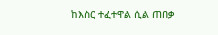ከእስር ተፈተዋል ሲል ጠበቃ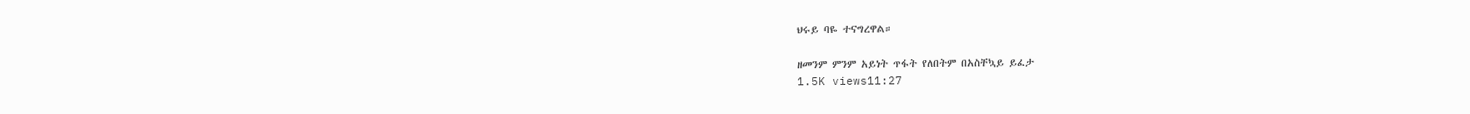ህሩይ ባዬ ተናግረዋል።

ዘመንም ምንም አይነት ጥፋት የለበትም በአስቸኳይ ይፈታ
1.5K views11:27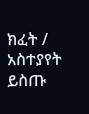ክፈት / አስተያየት ይስጡ